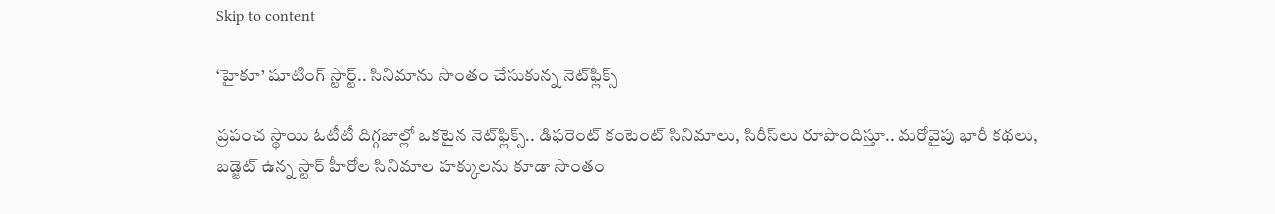Skip to content

‘హైకూ’ షూటింగ్ స్టార్ట్.. సినిమాను సొంతం చేసుకున్న నెట్‌ఫ్లిక్స్

ప్రపంచ స్థాయి ఓటీటీ దిగ్గజాల్లో ఒకటైన నెట్‌ఫ్లిక్స్.. డిఫరెంట్ కంటెంట్ సినిమాలు, సిరీస్‌లు రూపొందిస్తూ.. మరోవైపు భారీ క‌థ‌లు, బడ్జెట్ ఉన్న స్టార్ హీరోల సినిమాల హక్కులను కూడా సొంతం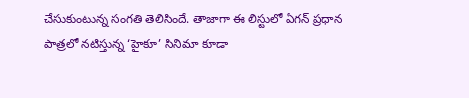చేసుకుంటున్న సంగతి తెలిసిందే. తాజాగా ఈ లిస్టులో ఏగన్ ప్రధాన పాత్రలో నటిస్తున్న ‘హైకూ’ సినిమా కూడా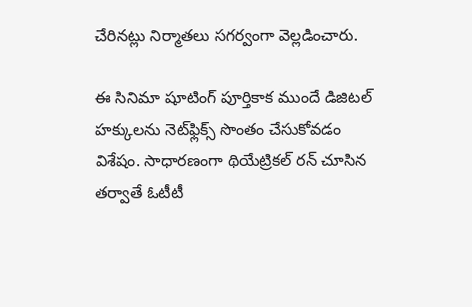చేరినట్లు నిర్మాతలు సగర్వంగా వెల్లడించారు.

ఈ సినిమా షూటింగ్ పూర్తికాక ముందే డిజిటల్ హక్కులను నెట్‌ఫ్లిక్స్ సొంతం చేసుకోవడం విశేషం. సాధారణంగా థియేట్రికల్ రన్ చూసిన తర్వాతే ఓటీటీ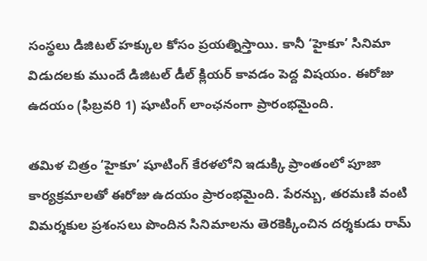సంస్థలు డిజిటల్ హక్కుల కోసం ప్రయత్నిస్తాయి. కానీ ‘హైకూ’ సినిమా విడుదలకు ముందే డిజిటల్ డీల్ క్లియర్ కావడం పెద్ద విషయం. ఈరోజు ఉదయం (ఫిబ్రవరి 1) షూటింగ్ లాంఛనంగా ప్రారంభమైంది.

త‌మిళ చిత్రం ‘హైకూ’ షూటింగ్ కేరళలోని ఇడుక్కి ప్రాంతంలో పూజా కార్యక్రమాలతో ఈరోజు ఉదయం ప్రారంభమైంది. పేరన్బు, తరమణి వంటి విమర్శకుల ప్రశంసలు పొందిన సినిమాలను తెరకెక్కించిన దర్శకుడు రామ్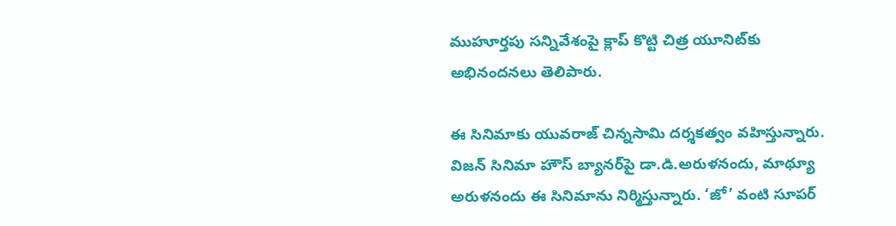ముహూర్త‌పు సన్నివేశంపై క్లాప్ కొట్టి చిత్ర యూనిట్‌కు అభినందనలు తెలిపారు.

ఈ సినిమాకు యువ‌రాజ్ చిన్న‌సామి దర్శకత్వం వహిస్తున్నారు. విజ‌న్ సినిమా హౌస్ బ్యాన‌ర్‌పై డా.డి.అరుళ‌నందు, మాథ్యూ అరుళ‌నందు ఈ సినిమాను నిర్మిస్తున్నారు. ‘జో’ వంటి సూప‌ర్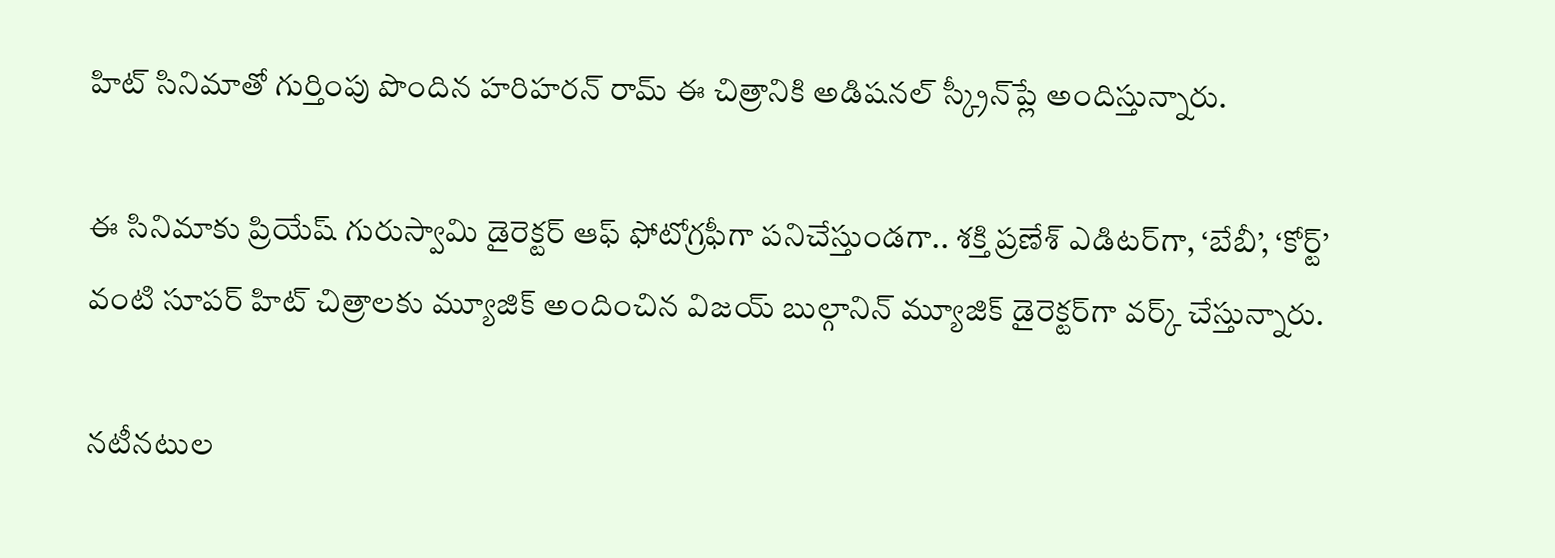హిట్ సినిమాతో గుర్తింపు పొందిన హ‌రిహ‌రన్ రామ్ ఈ చిత్రానికి అడిషనల్ స్క్రీన్‌ప్లే అందిస్తున్నారు.

ఈ సినిమాకు ప్రియేష్ గురుస్వామి డైరెక్టర్ ఆఫ్ ఫోటోగ్రఫీగా పనిచేస్తుండగా.. శక్తి ప్రణేశ్ ఎడిటర్‌గా, ‘బేబీ’, ‘కోర్ట్’ వంటి సూపర్ హిట్ చిత్రాలకు మ్యూజిక్ అందించిన విజయ్ బుల్గానిన్ మ్యూజిక్ డైరెక్టర్‌గా వర్క్ చేస్తున్నారు.

న‌టీన‌టుల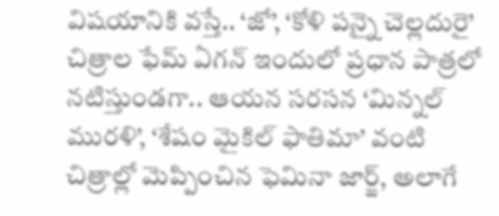విష‌యానికి వ‌స్తే.. ‘జో’, ‘కోళి ప‌న్నై చెల్ల‌దురై’ చిత్రాల ఫేమ్ ఏగన్ ఇందులో ప్ర‌ధాన పాత్ర‌లో నటిస్తుండగా.. ఆయ‌న స‌ర‌స‌న ‘మిన్నల్ మురళి’, ‘శేషం మైకిల్ ఫాతిమా’ వంటి చిత్రాల్లో మెప్పించిన ఫెమినా జార్జ్, అలాగే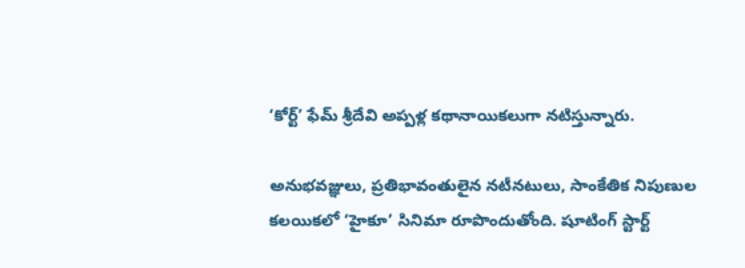‘కోర్ట్’ ఫేమ్ శ్రీదేవి అప్ప‌ళ్ల కథానాయికలుగా నటిస్తున్నారు.

అనుభవజ్ఞులు, ప్రతిభావంతులైన నటీనటులు, సాంకేతిక నిపుణుల కలయికలో ‘హైకూ’ సినిమా రూపొందుతోంది. షూటింగ్ స్టార్ట్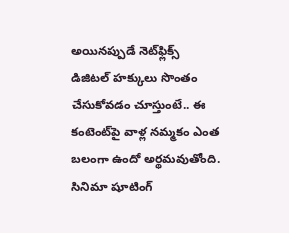అయినప్పుడే నెట్‌ఫ్లిక్స్ డిజిటల్ హక్కులు సొంతం చేసుకోవడం చూస్తుంటే.. ఈ కంటెంట్‌పై వాళ్ల నమ్మకం ఎంత బలంగా ఉందో అర్థమవుతోంది. సినిమా షూటింగ్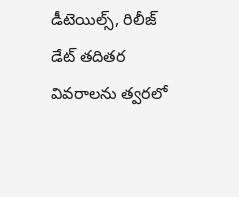డీటెయిల్స్, రిలీజ్ డేట్ తదితర వివరాలను త్వరలో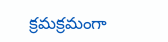క్ర‌మక్రమంగా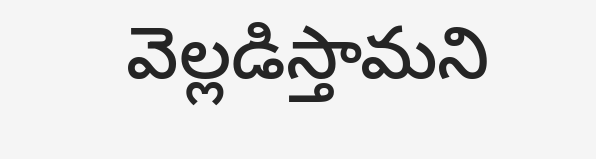వెల్లడిస్తామని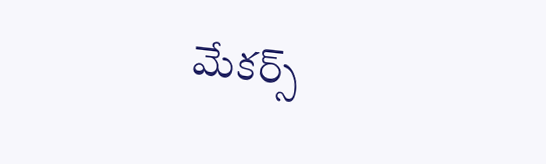మేకర్స్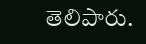తెలిపారు.